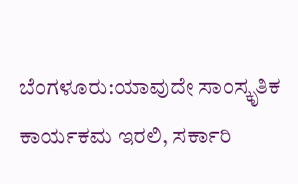ಬೆಂಗಳೂರು:ಯಾವುದೇ ಸಾಂಸ್ಕೃತಿಕ ಕಾರ್ಯಕಮ ಇರಲಿ, ಸರ್ಕಾರಿ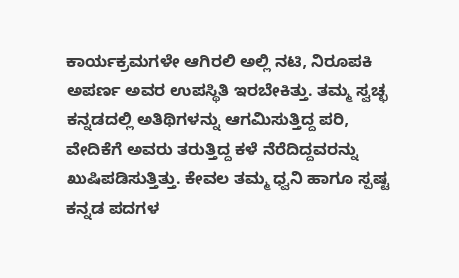ಕಾರ್ಯಕ್ರಮಗಳೇ ಆಗಿರಲಿ ಅಲ್ಲಿ ನಟಿ, ನಿರೂಪಕಿ ಅಪರ್ಣ ಅವರ ಉಪಸ್ಥಿತಿ ಇರಬೇಕಿತ್ತು. ತಮ್ಮ ಸ್ವಚ್ಛ ಕನ್ನಡದಲ್ಲಿ ಅತಿಥಿಗಳನ್ನು ಆಗಮಿಸುತ್ತಿದ್ದ ಪರಿ, ವೇದಿಕೆಗೆ ಅವರು ತರುತ್ತಿದ್ದ ಕಳೆ ನೆರೆದಿದ್ದವರನ್ನು ಖುಷಿಪಡಿಸುತ್ತಿತ್ತು. ಕೇವಲ ತಮ್ಮ ಧ್ವನಿ ಹಾಗೂ ಸ್ಪಷ್ಟ ಕನ್ನಡ ಪದಗಳ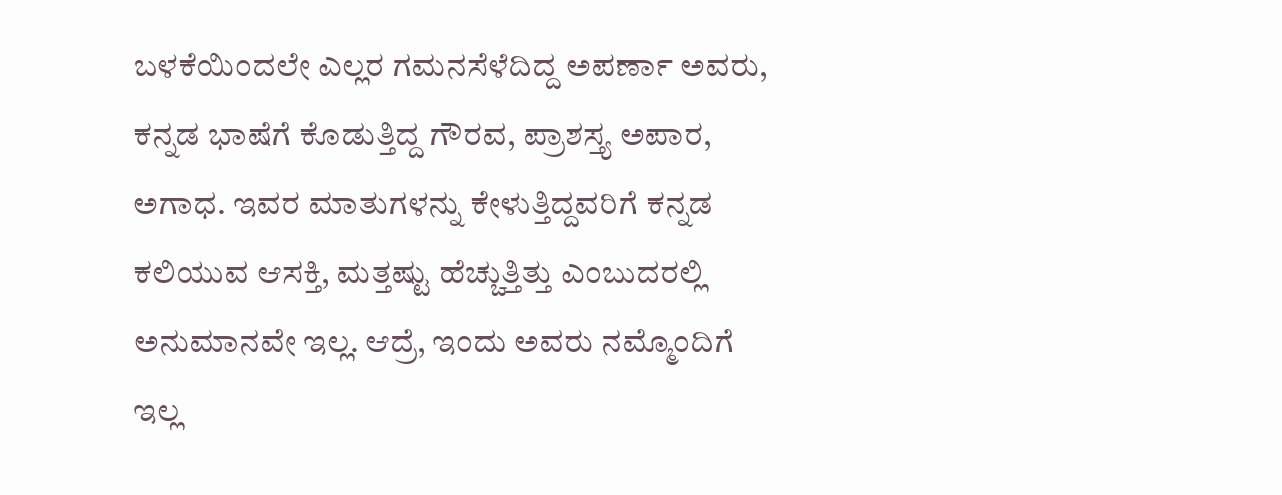ಬಳಕೆಯಿಂದಲೇ ಎಲ್ಲರ ಗಮನಸೆಳೆದಿದ್ದ ಅಪರ್ಣಾ ಅವರು, ಕನ್ನಡ ಭಾಷೆಗೆ ಕೊಡುತ್ತಿದ್ದ ಗೌರವ, ಪ್ರಾಶಸ್ತ್ಯ ಅಪಾರ, ಅಗಾಧ. ಇವರ ಮಾತುಗಳನ್ನು ಕೇಳುತ್ತಿದ್ದವರಿಗೆ ಕನ್ನಡ ಕಲಿಯುವ ಆಸಕ್ತಿ, ಮತ್ತಷ್ಟು ಹೆಚ್ಚುತ್ತಿತ್ತು ಎಂಬುದರಲ್ಲಿ ಅನುಮಾನವೇ ಇಲ್ಲ. ಆದ್ರೆ, ಇಂದು ಅವರು ನಮ್ಮೊಂದಿಗೆ ಇಲ್ಲ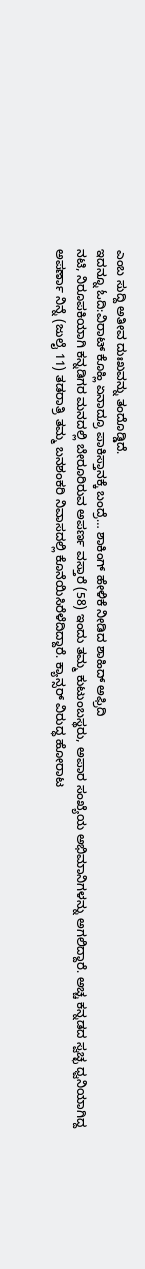ಎಂಬ ಸುದ್ದಿ ಅತೀವ ದುಃಖವನ್ನು ತಂದೊಡ್ಡಿದೆ.
ಇದನ್ನೂ ಓದಿ:ವಿರಾಟ್ ಕೊಹ್ಲಿ ಏನಾದ್ರೂ ಪಾಕಿಸ್ತಾನಕ್ಕೆ ಬಂದ್ರೆ… ಶಾಕಿಂಗ್ ಹೇಳಿಕೆ ನೀಡಿದ ಶಾಹಿದ್ ಅಫ್ರಿದಿ
ನಟಿ, ನಿರೂಪಕಿಯಾಗಿ ಕನ್ನಡಿಗರ ಮನದಲ್ಲಿ ಬೇರೂರಿರುವ ಅಪರ್ಣ ವಸ್ತಾರೆ (58) ಇಂದು ತಮ್ಮ ಕುಟುಂಬಸ್ಥರು, ಅಪಾರ ಸಂಖ್ಯೆಯ ಅಭಿಮಾನಿಗಳನ್ನು ಅಗಲಿದ್ದಾರೆ. ಅಚ್ಚ ಕನ್ನಡದ ಸ್ವಚ್ಛ ಧ್ವನಿಯಾಗಿದ್ದ ಅಪರ್ಣಾ ನಿನ್ನೆ (ಜುಲೈ 11) ತಡರಾತ್ರಿ ತಮ್ಮ ಬನಶಂಕರಿ ನಿವಾಸದಲ್ಲಿ ಕೊನೆಯಿಸಿರೆಳೆದಿದ್ದಾರೆ. ಕ್ಯಾನ್ಸರ್ ವಿರುದ್ಧ ಹೋರಾಟ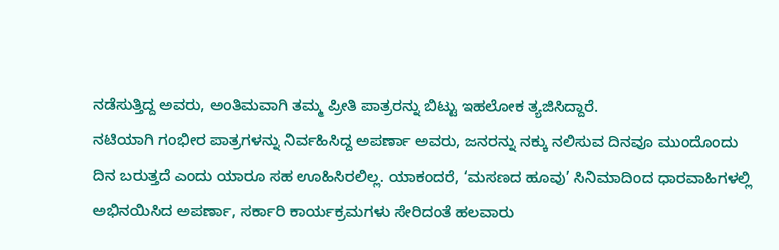ನಡೆಸುತ್ತಿದ್ದ ಅವರು, ಅಂತಿಮವಾಗಿ ತಮ್ಮ ಪ್ರೀತಿ ಪಾತ್ರರನ್ನು ಬಿಟ್ಟು ಇಹಲೋಕ ತ್ಯಜಿಸಿದ್ದಾರೆ.
ನಟಿಯಾಗಿ ಗಂಭೀರ ಪಾತ್ರಗಳನ್ನು ನಿರ್ವಹಿಸಿದ್ದ ಅಪರ್ಣಾ ಅವರು, ಜನರನ್ನು ನಕ್ಕು ನಲಿಸುವ ದಿನವೂ ಮುಂದೊಂದು ದಿನ ಬರುತ್ತದೆ ಎಂದು ಯಾರೂ ಸಹ ಊಹಿಸಿರಲಿಲ್ಲ. ಯಾಕಂದರೆ, ‘ಮಸಣದ ಹೂವು’ ಸಿನಿಮಾದಿಂದ ಧಾರವಾಹಿಗಳಲ್ಲಿ ಅಭಿನಯಿಸಿದ ಅಪರ್ಣಾ, ಸರ್ಕಾರಿ ಕಾರ್ಯಕ್ರಮಗಳು ಸೇರಿದಂತೆ ಹಲವಾರು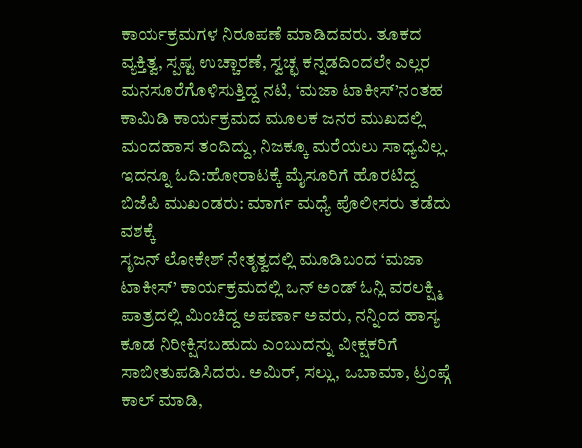ಕಾರ್ಯಕ್ರಮಗಳ ನಿರೂಪಣೆ ಮಾಡಿದವರು. ತೂಕದ ವ್ಯಕ್ತಿತ್ವ, ಸ್ಪಷ್ಟ ಉಚ್ಚಾರಣೆ, ಸ್ವಚ್ಛ ಕನ್ನಡದಿಂದಲೇ ಎಲ್ಲರ ಮನಸೂರೆಗೊಳಿಸುತ್ತಿದ್ದ ನಟಿ, ‘ಮಜಾ ಟಾಕೀಸ್’ನಂತಹ ಕಾಮಿಡಿ ಕಾರ್ಯಕ್ರಮದ ಮೂಲಕ ಜನರ ಮುಖದಲ್ಲಿ ಮಂದಹಾಸ ತಂದಿದ್ದು, ನಿಜಕ್ಕೂ ಮರೆಯಲು ಸಾಧ್ಯವಿಲ್ಲ.
ಇದನ್ನೂ ಓದಿ:ಹೋರಾಟಕ್ಕೆ ಮೈಸೂರಿಗೆ ಹೊರಟಿದ್ದ ಬಿಜೆಪಿ ಮುಖಂಡರು: ಮಾರ್ಗ ಮಧ್ಯೆ ಪೊಲೀಸರು ತಡೆದು ವಶಕ್ಕೆ
ಸೃಜನ್ ಲೋಕೇಶ್ ನೇತೃತ್ವದಲ್ಲಿ ಮೂಡಿಬಂದ ‘ಮಜಾ ಟಾಕೀಸ್’ ಕಾರ್ಯಕ್ರಮದಲ್ಲಿ ಒನ್ ಅಂಡ್ ಓನ್ಲಿ ವರಲಕ್ಷ್ಮಿ ಪಾತ್ರದಲ್ಲಿ ಮಿಂಚಿದ್ದ ಅಪರ್ಣಾ ಅವರು, ನನ್ನಿಂದ ಹಾಸ್ಯ ಕೂಡ ನಿರೀಕ್ಷಿಸಬಹುದು ಎಂಬುದನ್ನು ವೀಕ್ಷಕರಿಗೆ ಸಾಬೀತುಪಡಿಸಿದರು. ಅಮಿರ್, ಸಲ್ಲು, ಒಬಾಮಾ, ಟ್ರಂಪ್ಗೆ ಕಾಲ್ ಮಾಡಿ,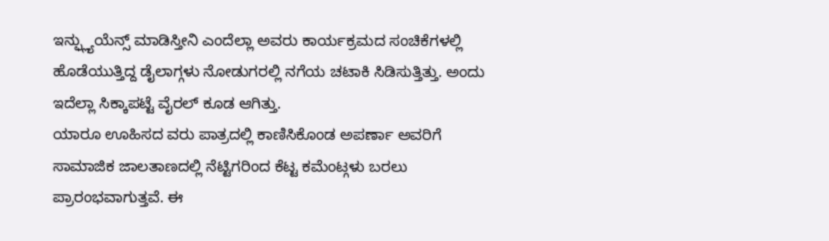ಇನ್ಫ್ಲ್ಯುಯೆನ್ಸ್ ಮಾಡಿಸ್ತೀನಿ ಎಂದೆಲ್ಲಾ ಅವರು ಕಾರ್ಯಕ್ರಮದ ಸಂಚಿಕೆಗಳಲ್ಲಿ ಹೊಡೆಯುತ್ತಿದ್ದ ಡೈಲಾಗ್ಗಳು ನೋಡುಗರಲ್ಲಿ ನಗೆಯ ಚಟಾಕಿ ಸಿಡಿಸುತ್ತಿತ್ತು. ಅಂದು ಇದೆಲ್ಲಾ ಸಿಕ್ಕಾಪಟ್ಟೆ ವೈರಲ್ ಕೂಡ ಆಗಿತ್ತು.
ಯಾರೂ ಊಹಿಸದ ವರು ಪಾತ್ರದಲ್ಲಿ ಕಾಣಿಸಿಕೊಂಡ ಅಪರ್ಣಾ ಅವರಿಗೆ ಸಾಮಾಜಿಕ ಜಾಲತಾಣದಲ್ಲಿ ನೆಟ್ಟಿಗರಿಂದ ಕೆಟ್ಟ ಕಮೆಂಟ್ಗಳು ಬರಲು ಪ್ರಾರಂಭವಾಗುತ್ತವೆ. ಈ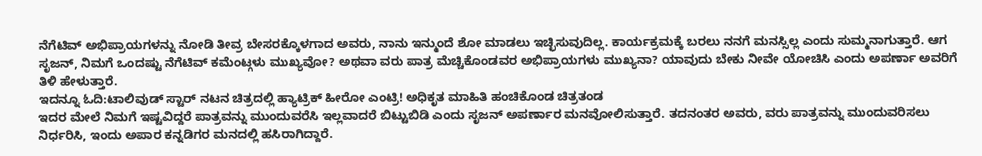ನೆಗೆಟಿವ್ ಅಭಿಪ್ರಾಯಗಳನ್ನು ನೋಡಿ ತೀವ್ರ ಬೇಸರಕ್ಕೊಳಗಾದ ಅವರು, ನಾನು ಇನ್ಮುಂದೆ ಶೋ ಮಾಡಲು ಇಚ್ಛಿಸುವುದಿಲ್ಲ. ಕಾರ್ಯಕ್ರಮಕ್ಕೆ ಬರಲು ನನಗೆ ಮನಸ್ಸಿಲ್ಲ ಎಂದು ಸುಮ್ಮನಾಗುತ್ತಾರೆ. ಆಗ ಸೃಜನ್, ನಿಮಗೆ ಒಂದಷ್ಟು ನೆಗೆಟಿವ್ ಕಮೆಂಟ್ಗಳು ಮುಖ್ಯವೋ? ಅಥವಾ ವರು ಪಾತ್ರ ಮೆಚ್ಚಿಕೊಂಡವರ ಅಭಿಪ್ರಾಯಗಳು ಮುಖ್ಯನಾ? ಯಾವುದು ಬೇಕು ನೀವೇ ಯೋಚಿಸಿ ಎಂದು ಅಪರ್ಣಾ ಅವರಿಗೆ ತಿಳಿ ಹೇಳುತ್ತಾರೆ.
ಇದನ್ನೂ ಓದಿ:ಟಾಲಿವುಡ್ ಸ್ಟಾರ್ ನಟನ ಚಿತ್ರದಲ್ಲಿ ಹ್ಯಾಟ್ರಿಕ್ ಹೀರೋ ಎಂಟ್ರಿ! ಅಧಿಕೃತ ಮಾಹಿತಿ ಹಂಚಿಕೊಂಡ ಚಿತ್ರತಂಡ
ಇದರ ಮೇಲೆ ನಿಮಗೆ ಇಷ್ಟವಿದ್ದರೆ ಪಾತ್ರವನ್ನು ಮುಂದುವರೆಸಿ ಇಲ್ಲವಾದರೆ ಬಿಟ್ಟುಬಿಡಿ ಎಂದು ಸೃಜನ್ ಅಪರ್ಣಾರ ಮನವೋಲಿಸುತ್ತಾರೆ. ತದನಂತರ ಅವರು, ವರು ಪಾತ್ರವನ್ನು ಮುಂದುವರಿಸಲು ನಿರ್ಧರಿಸಿ, ಇಂದು ಅಪಾರ ಕನ್ನಡಿಗರ ಮನದಲ್ಲಿ ಹಸಿರಾಗಿದ್ದಾರೆ.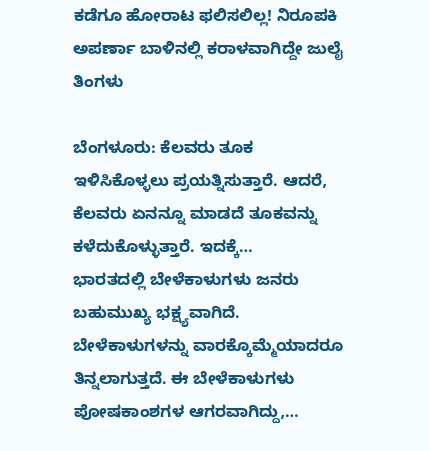ಕಡೆಗೂ ಹೋರಾಟ ಫಲಿಸಲಿಲ್ಲ! ನಿರೂಪಕಿ ಅಪರ್ಣಾ ಬಾಳಿನಲ್ಲಿ ಕರಾಳವಾಗಿದ್ದೇ ಜುಲೈ ತಿಂಗಳು

ಬೆಂಗಳೂರು: ಕೆಲವರು ತೂಕ ಇಳಿಸಿಕೊಳ್ಳಲು ಪ್ರಯತ್ನಿಸುತ್ತಾರೆ. ಆದರೆ, ಕೆಲವರು ಏನನ್ನೂ ಮಾಡದೆ ತೂಕವನ್ನು ಕಳೆದುಕೊಳ್ಳುತ್ತಾರೆ. ಇದಕ್ಕೆ…
ಭಾರತದಲ್ಲಿ ಬೇಳೆಕಾಳುಗಳು ಜನರು ಬಹುಮುಖ್ಯ ಭಕ್ಷ್ಯವಾಗಿದೆ. ಬೇಳೆಕಾಳುಗಳನ್ನು ವಾರಕ್ಕೊಮ್ಮೆಯಾದರೂ ತಿನ್ನಲಾಗುತ್ತದೆ. ಈ ಬೇಳೆಕಾಳುಗಳು ಪೋಷಕಾಂಶಗಳ ಆಗರವಾಗಿದ್ದು,…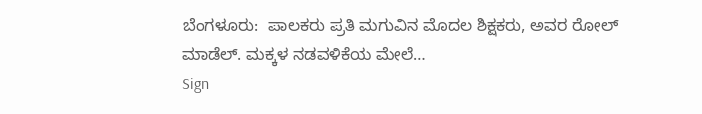ಬೆಂಗಳೂರು:  ಪಾಲಕರು ಪ್ರತಿ ಮಗುವಿನ ಮೊದಲ ಶಿಕ್ಷಕರು, ಅವರ ರೋಲ್ ಮಾಡೆಲ್. ಮಕ್ಕಳ ನಡವಳಿಕೆಯ ಮೇಲೆ…
Sign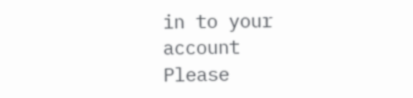in to your account
Please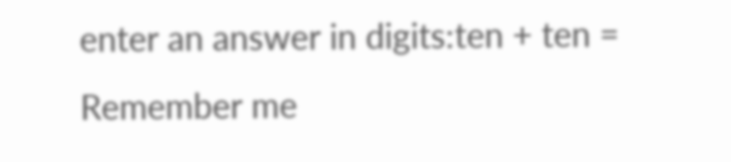enter an answer in digits:ten + ten =
Remember me